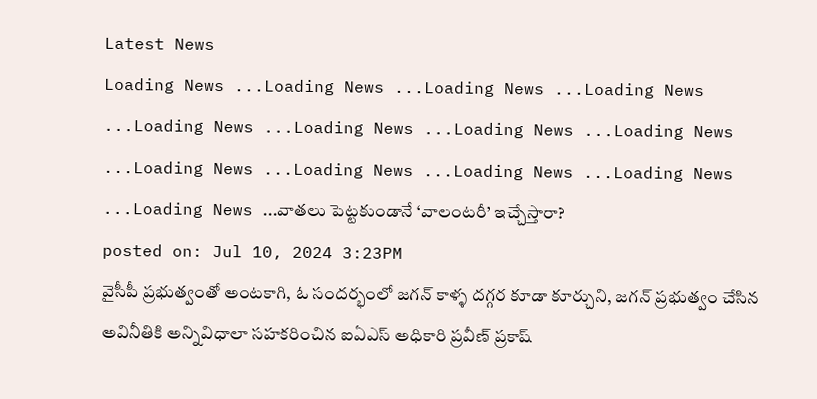Latest News
Loading News ...Loading News ...Loading News ...Loading News ...Loading News ...Loading News ...Loading News ...Loading News ...Loading News ...Loading News ...Loading News ...Loading News ...Loading News ...వాతలు పెట్టకుండానే ‘వాలంటరీ’ ఇచ్చేస్తారా?
posted on: Jul 10, 2024 3:23PM
వైసీపీ ప్రభుత్వంతో అంటకాగి, ఓ సందర్భంలో జగన్ కాళ్ళ దగ్గర కూడా కూర్చుని, జగన్ ప్రభుత్వం చేసిన అవినీతికి అన్నివిధాలా సహకరించిన ఐఏఎస్ అధికారి ప్రవీణ్ ప్రకాష్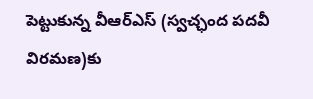పెట్టుకున్న వీఆర్ఎస్ (స్వచ్ఛంద పదవీ విరమణ)కు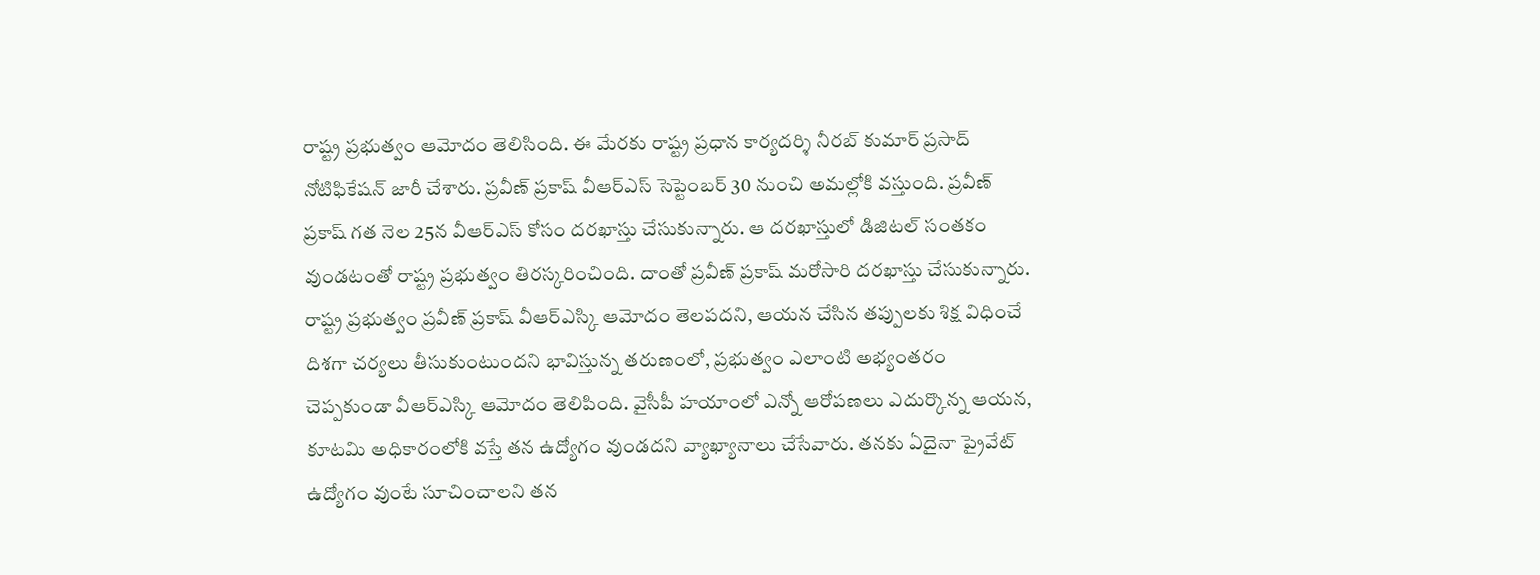రాష్ట్ర ప్రభుత్వం ఆమోదం తెలిసింది. ఈ మేరకు రాష్ట్ర ప్రధాన కార్యదర్శి నీరబ్ కుమార్ ప్రసాద్ నోటిఫికేషన్ జారీ చేశారు. ప్రవీణ్ ప్రకాష్ వీఆర్ఎస్ సెప్టెంబర్ 30 నుంచి అమల్లోకి వస్తుంది. ప్రవీణ్ ప్రకాష్ గత నెల 25న వీఆర్ఎస్ కోసం దరఖాస్తు చేసుకున్నారు. ఆ దరఖాస్తులో డిజిటల్ సంతకం వుండటంతో రాష్ట్ర ప్రభుత్వం తిరస్కరించింది. దాంతో ప్రవీణ్ ప్రకాష్ మరోసారి దరఖాస్తు చేసుకున్నారు. రాష్ట్ర ప్రభుత్వం ప్రవీణ్ ప్రకాష్ వీఆర్ఎస్కి ఆమోదం తెలపదని, ఆయన చేసిన తప్పులకు శిక్ష విధించే దిశగా చర్యలు తీసుకుంటుందని భావిస్తున్న తరుణంలో, ప్రభుత్వం ఎలాంటి అభ్యంతరం చెప్పకుండా వీఆర్ఎస్కి ఆమోదం తెలిపింది. వైసీపీ హయాంలో ఎన్నో ఆరోపణలు ఎదుర్కొన్న ఆయన, కూటమి అధికారంలోకి వస్తే తన ఉద్యోగం వుండదని వ్యాఖ్యానాలు చేసేవారు. తనకు ఏదైనా ప్రైవేట్ ఉద్యోగం వుంటే సూచించాలని తన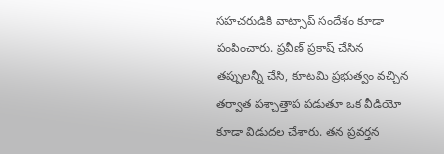సహచరుడికి వాట్సాప్ సందేశం కూడా పంపించారు. ప్రవీణ్ ప్రకాష్ చేసిన తప్పులన్నీ చేసి, కూటమి ప్రభుత్వం వచ్చిన తర్వాత పశ్చాత్తాప పడుతూ ఒక వీడియో కూడా విడుదల చేశారు. తన ప్రవర్తన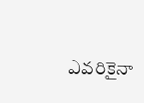ఎవరికైనా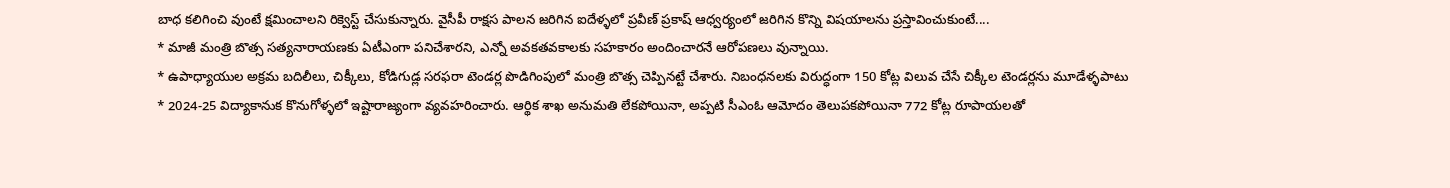బాధ కలిగించి వుంటే క్షమించాలని రిక్వెస్ట్ చేసుకున్నారు. వైసీపీ రాక్షస పాలన జరిగిన ఐదేళ్ళలో ప్రవీణ్ ప్రకాష్ ఆధ్వర్యంలో జరిగిన కొన్ని విషయాలను ప్రస్తావించుకుంటే....
* మాజీ మంత్రి బొత్స సత్యనారాయణకు ఏటీఎంగా పనిచేశారని, ఎన్నో అవకతవకాలకు సహకారం అందించారనే ఆరోపణలు వున్నాయి.
* ఉపాధ్యాయుల అక్రమ బదిలీలు, చిక్కీలు, కోడిగుడ్ల సరఫరా టెండర్ల పొడిగింపులో మంత్రి బొత్స చెప్పినట్టే చేశారు. నిబంధనలకు విరుద్ధంగా 150 కోట్ల విలువ చేసే చిక్కీల టెండర్లను మూడేళ్ళపాటు
* 2024-25 విద్యాకానుక కొనుగోళ్ళలో ఇష్టారాజ్యంగా వ్యవహరించారు. ఆర్థిక శాఖ అనుమతి లేకపోయినా, అప్పటి సీఎంఓ ఆమోదం తెలుపకపోయినా 772 కోట్ల రూపాయలతో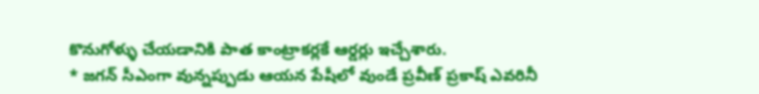కొనుగోళ్ళు చేయడానికి పాత కాంట్రాకర్లకే ఆర్డర్లు ఇచ్చేశారు.
* జగన్ సీఎంగా వున్నప్పుడు ఆయన పేషీలో వుండే ప్రవీణ్ ప్రకాష్ ఎవరినీ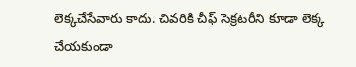లెక్కచేసేవారు కాదు. చివరికి చీఫ్ సెక్రటరీని కూడా లెక్క చేయకుండా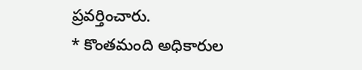ప్రవర్తించారు.
* కొంతమంది అధికారుల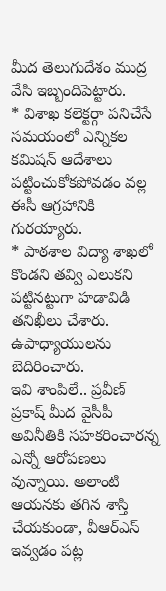మీద తెలుగుదేశం ముద్ర వేసి ఇబ్బందిపెట్టారు.
* విశాఖ కలెక్టర్గా పనిచేసే సమయంలో ఎన్నికల కమిషన్ ఆదేశాలు పట్టించుకోకపోవడం వల్ల ఈసీ ఆగ్రహానికి గురయ్యారు.
* పాఠశాల విద్యా శాఖలో కొండని తవ్వి ఎలుకని పట్టినట్టుగా హడావిడి తనిఖీలు చేశారు. ఉపాధ్యాయులను బెదిరించారు.
ఇవి శాంపిలే.. ప్రవీణ్ ప్రకాష్ మీద వైసీపీ అవినీతికి సహకరించారన్న ఎన్నో ఆరోపణలు వున్నాయి. అలాంటి ఆయనకు తగిన శాస్తి చేయకుండా, వీఆర్ఎస్ ఇవ్వడం పట్ల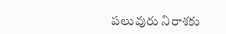పలువురు నిరాశకు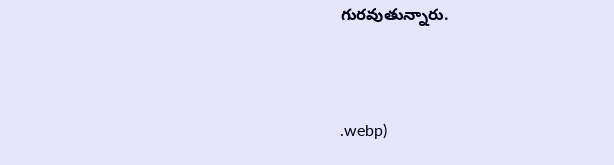గురవుతున్నారు.



.webp)